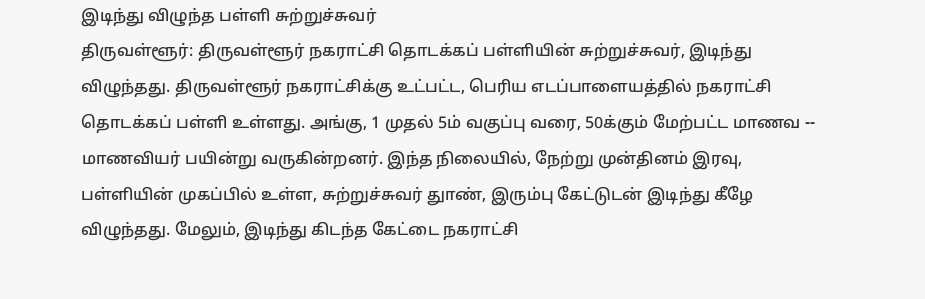இடிந்து விழுந்த பள்ளி சுற்றுச்சுவர்
திருவள்ளூர்: திருவள்ளூர் நகராட்சி தொடக்கப் பள்ளியின் சுற்றுச்சுவர், இடிந்து விழுந்தது. திருவள்ளூர் நகராட்சிக்கு உட்பட்ட, பெரிய எடப்பாளையத்தில் நகராட்சி தொடக்கப் பள்ளி உள்ளது. அங்கு, 1 முதல் 5ம் வகுப்பு வரை, 50க்கும் மேற்பட்ட மாணவ -- மாணவியர் பயின்று வருகின்றனர். இந்த நிலையில், நேற்று முன்தினம் இரவு, பள்ளியின் முகப்பில் உள்ள, சுற்றுச்சுவர் துாண், இரும்பு கேட்டுடன் இடிந்து கீழே விழுந்தது. மேலும், இடிந்து கிடந்த கேட்டை நகராட்சி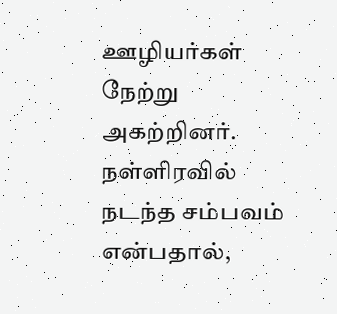ஊழியர்கள் நேற்று அகற்றினர். நள்ளிரவில் நடந்த சம்பவம் என்பதால்,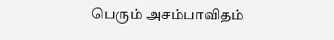பெரும் அசம்பாவிதம்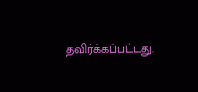தவிர்க்கப்பட்டது.